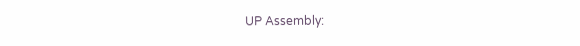UP Assembly: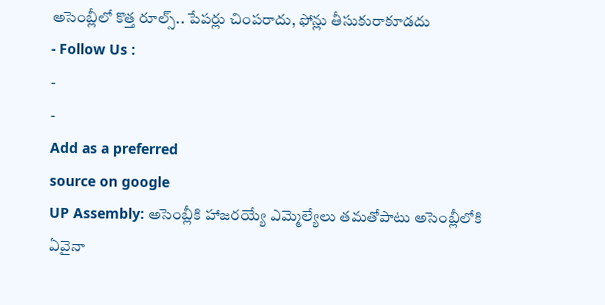అసెంబ్లీలో కొత్త రూల్స్.. పేపర్లు చింపరాదు, ఫోన్లు తీసుకురాకూడదు
- Follow Us :
-
-
Add as a preferred
source on google
UP Assembly: అసెంబ్లీకి హాజరయ్యే ఎమ్మెల్యేలు తమతోపాటు అసెంబ్లీలోకి ఏవైనా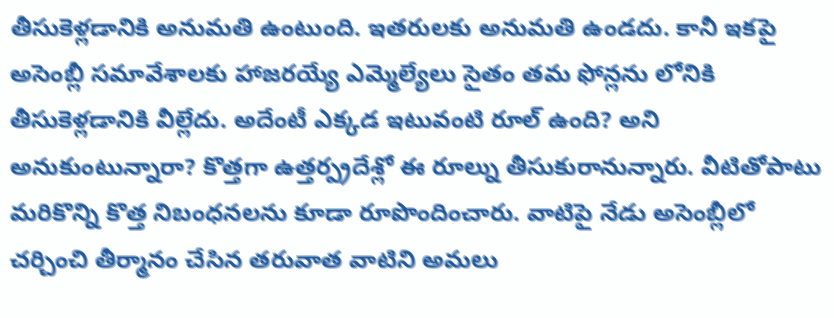తీసుకెళ్లడానికి అనుమతి ఉంటుంది. ఇతరులకు అనుమతి ఉండదు. కానీ ఇకపై అసెంబ్లీ సమావేశాలకు హాజరయ్యే ఎమ్మెల్యేలు సైతం తమ ఫోన్లను లోనికి తీసుకెళ్లడానికి వీల్లేదు. అదేంటీ ఎక్కడ ఇటువంటి రూల్ ఉంది? అని అనుకుంటున్నారా? కొత్తగా ఉత్తర్ప్రదేశ్లో ఈ రూల్ను తీసుకురానున్నారు. వీటితోపాటు మరికొన్ని కొత్త నిబంధనలను కూడా రూపొందించారు. వాటిపై నేడు అసెంబ్లీలో చర్చించి తీర్మానం చేసిన తరువాత వాటిని అమలు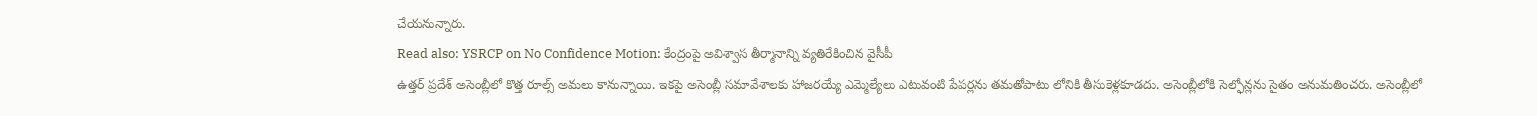చేయనున్నారు.
Read also: YSRCP on No Confidence Motion: కేంద్రంపై అవిశ్వాస తీర్మానాన్ని వ్యతిరేకించిన వైసీపీ
ఉత్తర్ ప్రదేశ్ అసెంబ్లీలో కొత్త రూల్స్ అమలు కానున్నాయి. ఇకపై అసెంబ్లీ సమావేశాలకు హాజరయ్యే ఎమ్మెల్యేలు ఎటువంటి పేపర్లను తమతోపాటు లోనికి తీసుకెళ్లకూడదు. అసెంబ్లీలోకి సెల్ఫోన్లను సైతం అనుమతించరు. అసెంబ్లీలో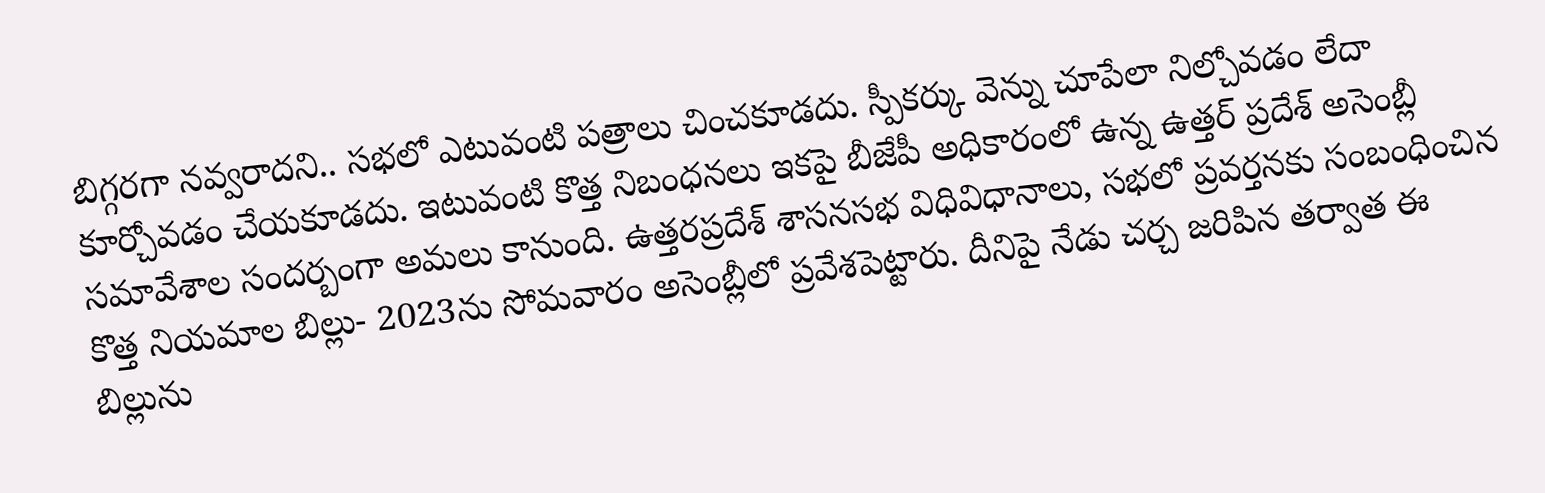బిగ్గరగా నవ్వరాదని.. సభలో ఎటువంటి పత్రాలు చించకూడదు. స్పీకర్కు వెన్ను చూపేలా నిల్చోవడం లేదా కూర్చోవడం చేయకూడదు. ఇటువంటి కొత్త నిబంధనలు ఇకపై బీజేపీ అధికారంలో ఉన్న ఉత్తర్ ప్రదేశ్ అసెంబ్లీ సమావేశాల సందర్బంగా అమలు కానుంది. ఉత్తరప్రదేశ్ శాసనసభ విధివిధానాలు, సభలో ప్రవర్తనకు సంబంధించిన కొత్త నియమాల బిల్లు- 2023ను సోమవారం అసెంబ్లీలో ప్రవేశపెట్టారు. దీనిపై నేడు చర్చ జరిపిన తర్వాత ఈ బిల్లును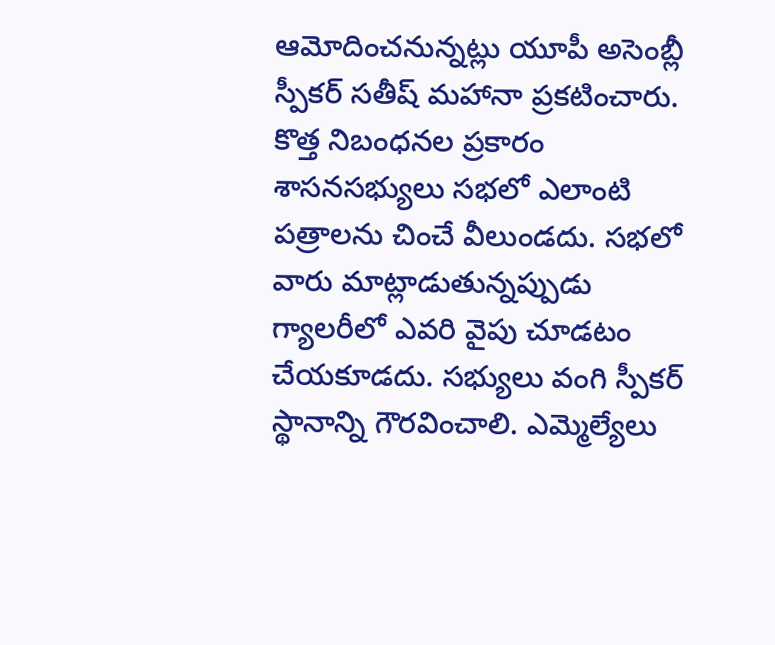ఆమోదించనున్నట్లు యూపీ అసెంబ్లీ స్పీకర్ సతీష్ మహానా ప్రకటించారు. కొత్త నిబంధనల ప్రకారం శాసనసభ్యులు సభలో ఎలాంటి పత్రాలను చించే వీలుండదు. సభలో వారు మాట్లాడుతున్నప్పుడు గ్యాలరీలో ఎవరి వైపు చూడటం చేయకూడదు. సభ్యులు వంగి స్పీకర్ స్థానాన్ని గౌరవించాలి. ఎమ్మెల్యేలు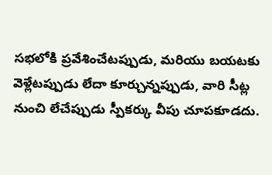సభలోకి ప్రవేశించేటప్పుడు, మరియు బయటకు వెళ్లేటప్పుడు లేదా కూర్చున్నప్పుడు, వారి సీట్ల నుంచి లేచేప్పుడు స్పీకర్కు వీపు చూపకూడదు.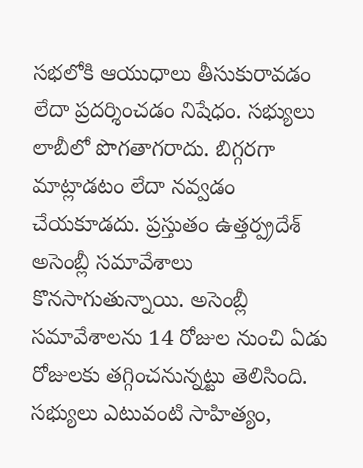సభలోకి ఆయుధాలు తీసుకురావడం లేదా ప్రదర్శించడం నిషేధం. సభ్యులు లాబీలో పొగతాగరాదు. బిగ్గరగా మాట్లాడటం లేదా నవ్వడం చేయకూడదు. ప్రస్తుతం ఉత్తర్ప్రదేశ్ అసెంబ్లీ సమావేశాలు కొనసాగుతున్నాయి. అసెంబ్లీ సమావేశాలను 14 రోజుల నుంచి ఏడు రోజులకు తగ్గించనున్నట్టు తెలిసింది. సభ్యులు ఎటువంటి సాహిత్యం,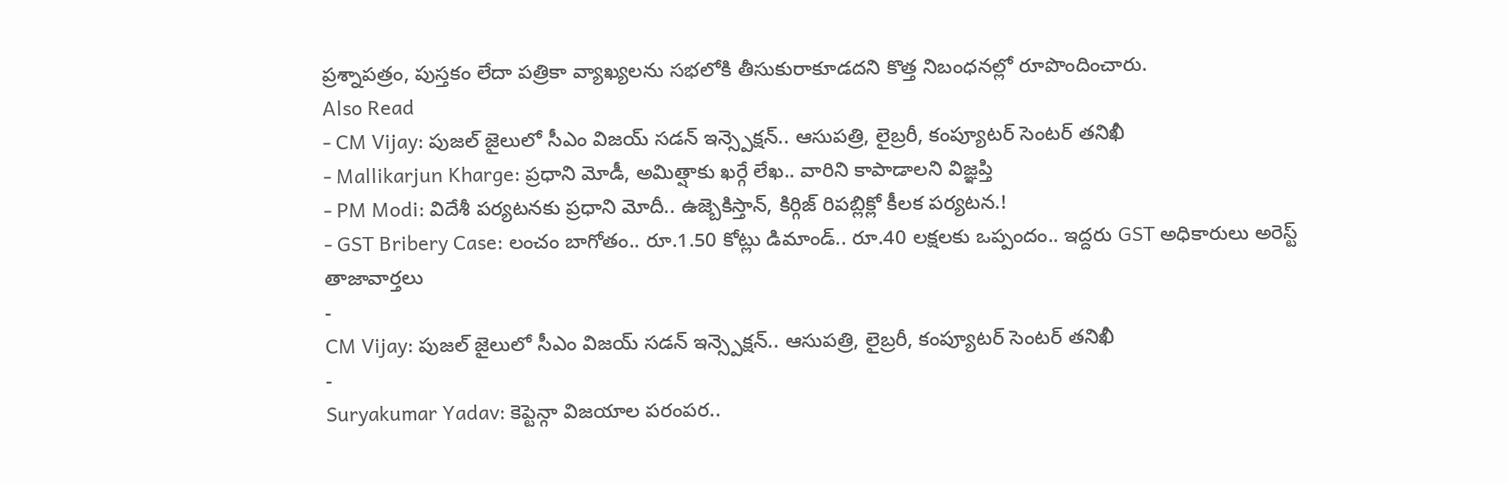ప్రశ్నాపత్రం, పుస్తకం లేదా పత్రికా వ్యాఖ్యలను సభలోకి తీసుకురాకూడదని కొత్త నిబంధనల్లో రూపొందించారు.
Also Read
- CM Vijay: పుజల్ జైలులో సీఎం విజయ్ సడన్ ఇన్స్పెక్షన్.. ఆసుపత్రి, లైబ్రరీ, కంప్యూటర్ సెంటర్ తనిఖీ
- Mallikarjun Kharge: ప్రధాని మోడీ, అమిత్షాకు ఖర్గే లేఖ.. వారిని కాపాడాలని విజ్ఞప్తి
- PM Modi: విదేశీ పర్యటనకు ప్రధాని మోదీ.. ఉజ్బెకిస్తాన్, కిర్గిజ్ రిపబ్లిక్లో కీలక పర్యటన.!
- GST Bribery Case: లంచం బాగోతం.. రూ.1.50 కోట్లు డిమాండ్.. రూ.40 లక్షలకు ఒప్పందం.. ఇద్దరు GST అధికారులు అరెస్ట్
తాజావార్తలు
-
CM Vijay: పుజల్ జైలులో సీఎం విజయ్ సడన్ ఇన్స్పెక్షన్.. ఆసుపత్రి, లైబ్రరీ, కంప్యూటర్ సెంటర్ తనిఖీ
-
Suryakumar Yadav: కెప్టెన్గా విజయాల పరంపర..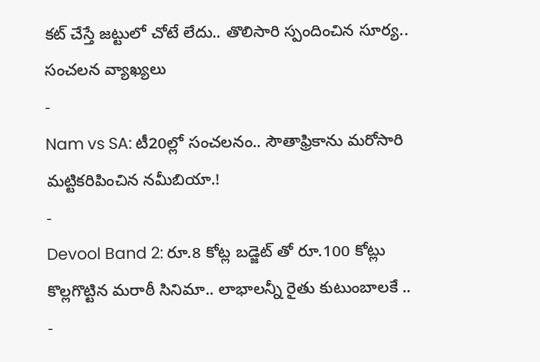కట్ చేస్తే జట్టులో చోటే లేదు.. తొలిసారి స్పందించిన సూర్య.. సంచలన వ్యాఖ్యలు
-
Nam vs SA: టీ20ల్లో సంచలనం.. సౌతాఫ్రికాను మరోసారి మట్టికరిపించిన నమీబియా.!
-
Devool Band 2: రూ.8 కోట్ల బడ్జెట్ తో రూ.100 కోట్లు కొల్లగొట్టిన మరాఠీ సినిమా.. లాభాలన్నీ రైతు కుటుంబాలకే ..
-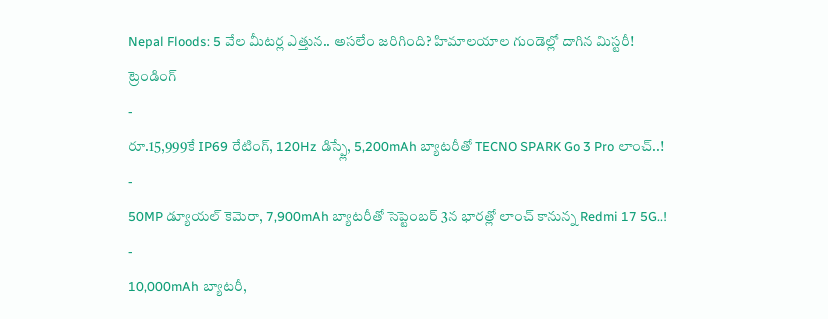Nepal Floods: 5 వేల మీటర్ల ఎత్తున.. అసలేం జరిగింది? హిమాలయాల గుండెల్లో దాగిన మిస్టరీ!
ట్రెండింగ్
-
రూ.15,999కే IP69 రేటింగ్, 120Hz డిస్ప్లే, 5,200mAh బ్యాటరీతో TECNO SPARK Go 3 Pro లాంచ్..!
-
50MP డ్యూయల్ కెమెరా, 7,900mAh బ్యాటరీతో సెప్టెంబర్ 3న భారత్లో లాంచ్ కానున్న Redmi 17 5G..!
-
10,000mAh బ్యాటరీ,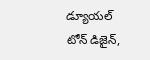డ్యూయల్ టోన్ డిజైన్,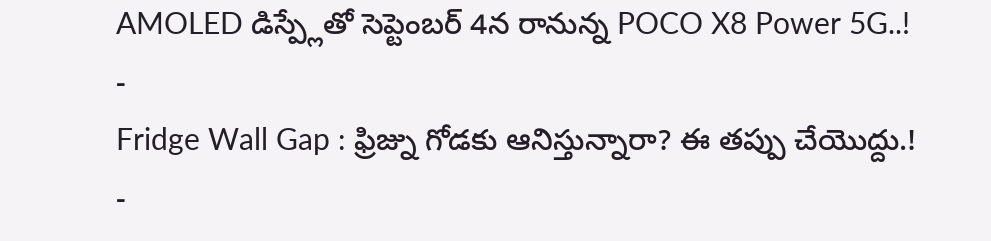AMOLED డిస్ప్లేతో సెప్టెంబర్ 4న రానున్న POCO X8 Power 5G..!
-
Fridge Wall Gap : ఫ్రిజ్ను గోడకు ఆనిస్తున్నారా? ఈ తప్పు చేయొద్దు.!
-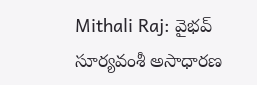Mithali Raj: వైభవ్ సూర్యవంశీ అసాధారణ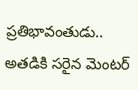ప్రతిభావంతుడు.. అతడికి సరైన మెంటర్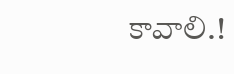కావాలి.!